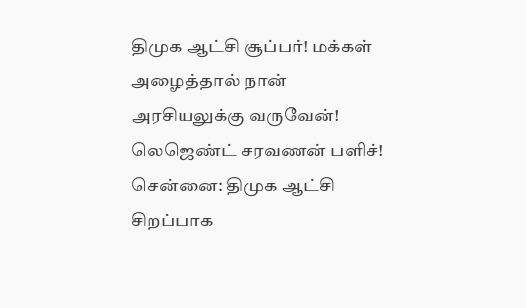திமுக ஆட்சி சூப்பர்! மக்கள் அழைத்தால் நான் அரசியலுக்கு வருவேன்! லெஜெண்ட் சரவணன் பளிச்!
சென்னை: திமுக ஆட்சி சிறப்பாக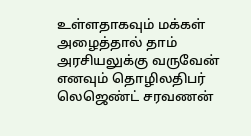உள்ளதாகவும் மக்கள் அழைத்தால் தாம் அரசியலுக்கு வருவேன் எனவும் தொழிலதிபர் லெஜெண்ட் சரவணன்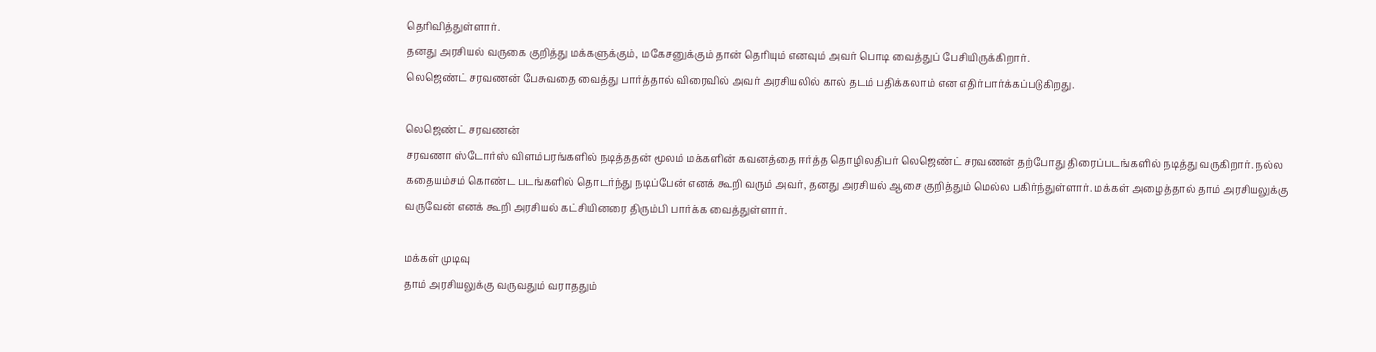தெரிவித்துள்ளார்.
தனது அரசியல் வருகை குறித்து மக்களுக்கும், மகேசனுக்கும் தான் தெரியும் எனவும் அவர் பொடி வைத்துப் பேசியிருக்கிறார்.
லெஜெண்ட் சரவணன் பேசுவதை வைத்து பார்த்தால் விரைவில் அவர் அரசியலில் கால் தடம் பதிக்கலாம் என எதிர்பார்க்கப்படுகிறது.

லெஜெண்ட் சரவணன்
சரவணா ஸ்டோர்ஸ் விளம்பரங்களில் நடித்ததன் மூலம் மக்களின் கவனத்தை ஈர்த்த தொழிலதிபர் லெஜெண்ட் சரவணன் தற்போது திரைப்படங்களில் நடித்து வருகிறார். நல்ல கதையம்சம் கொண்ட படங்களில் தொடர்ந்து நடிப்பேன் எனக் கூறி வரும் அவர், தனது அரசியல் ஆசை குறித்தும் மெல்ல பகிர்ந்துள்ளார். மக்கள் அழைத்தால் தாம் அரசியலுக்கு வருவேன் எனக் கூறி அரசியல் கட்சியினரை திரும்பி பார்க்க வைத்துள்ளார்.

மக்கள் முடிவு
தாம் அரசியலுக்கு வருவதும் வராததும்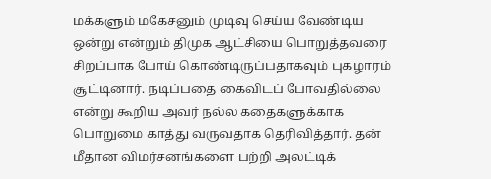மக்களும் மகேசனும் முடிவு செய்ய வேண்டிய ஒன்று என்றும் திமுக ஆட்சியை பொறுத்தவரை சிறப்பாக போய் கொண்டிருப்பதாகவும் புகழாரம் சூட்டினார். நடிப்பதை கைவிடப் போவதில்லை என்று கூறிய அவர் நல்ல கதைகளுக்காக பொறுமை காத்து வருவதாக தெரிவித்தார். தன் மீதான விமர்சனங்களை பற்றி அலட்டிக்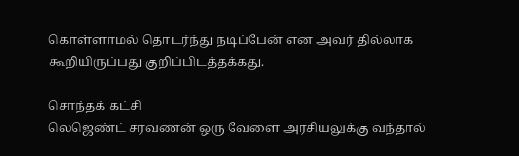கொள்ளாமல் தொடர்ந்து நடிப்பேன் என அவர் தில்லாக கூறியிருப்பது குறிப்பிடத்தக்கது.

சொந்தக் கட்சி
லெஜெண்ட் சரவணன் ஒரு வேளை அரசியலுக்கு வந்தால்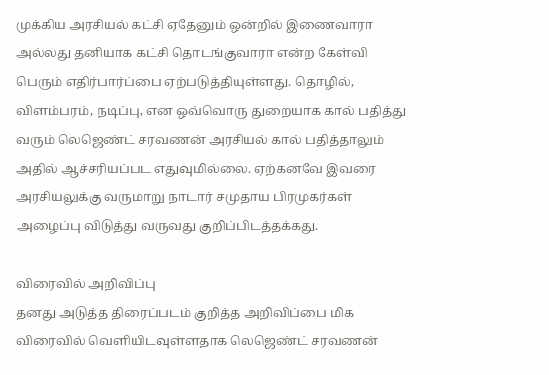முக்கிய அரசியல் கட்சி ஏதேனும் ஒன்றில் இணைவாரா அல்லது தனியாக கட்சி தொடங்குவாரா என்ற கேள்வி பெரும் எதிர்பார்ப்பை ஏற்படுத்தியுள்ளது. தொழில், விளம்பரம், நடிப்பு, என ஒவ்வொரு துறையாக கால் பதித்து வரும் லெஜெண்ட் சரவணன் அரசியல் கால் பதித்தாலும் அதில் ஆச்சரியப்பட எதுவுமில்லை. ஏற்கனவே இவரை அரசியலுக்கு வருமாறு நாடார் சமுதாய பிரமுகர்கள் அழைப்பு விடுத்து வருவது குறிப்பிடத்தக்கது.

விரைவில் அறிவிப்பு
தனது அடுத்த திரைப்படம் குறித்த அறிவிப்பை மிக விரைவில் வெளியிடவுள்ளதாக லெஜெண்ட் சரவணன்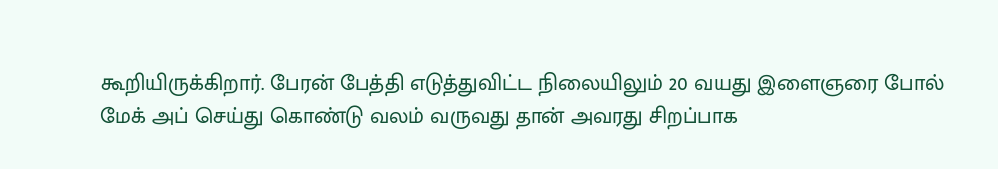கூறியிருக்கிறார். பேரன் பேத்தி எடுத்துவிட்ட நிலையிலும் 20 வயது இளைஞரை போல் மேக் அப் செய்து கொண்டு வலம் வருவது தான் அவரது சிறப்பாக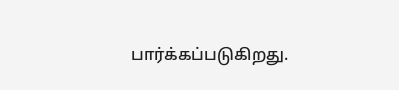பார்க்கப்படுகிறது.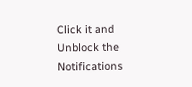Click it and Unblock the Notifications